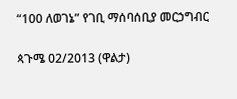“100 ለወገኔ” የገቢ ማሰባሰቢያ መርኃግብር

ጳጉሜ 02/2013 (ዋልታ)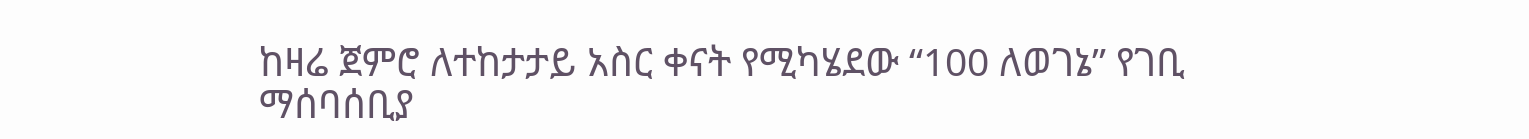ከዛሬ ጀምሮ ለተከታታይ አስር ቀናት የሚካሄደው “100 ለወገኔ” የገቢ ማሰባሰቢያ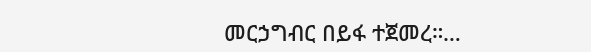መርኃግብር በይፋ ተጀመረ።…